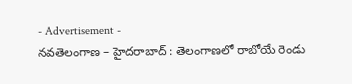- Advertisement -
నవతెలంగాణ – హైదరాబాద్ : తెలంగాణలో రాబోయే రెండు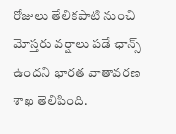రోజులు తేలికపాటి నుంచి మోస్తరు వర్షాలు పడే ఛాన్స్ ఉందని భారత వాతావరణ శాఖ తెలిపింది.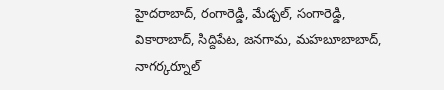హైదరాబాద్, రంగారెడ్డి, మేడ్చల్, సంగారెడ్డి, వికారాబాద్, సిద్దిపేట, జనగామ, మహబూబాబాద్, నాగర్కర్నూల్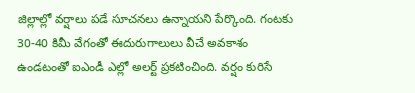జిల్లాల్లో వర్షాలు పడే సూచనలు ఉన్నాయని పేర్కొంది. గంటకు 30-40 కిమీ వేగంతో ఈదురుగాలులు వీచే అవకాశం ఉండటంతో ఐఎండీ ఎల్లో అలర్ట్ ప్రకటించింది. వర్షం కురిసే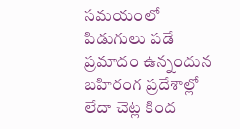సమయంలో పిడుగులు పడే ప్రమాదం ఉన్నందున బహిరంగ ప్రదేశాల్లో లేదా చెట్ల కింద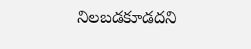నిలబడకూడదని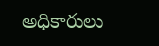అధికారులు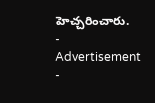హెచ్చరించారు.
- Advertisement -